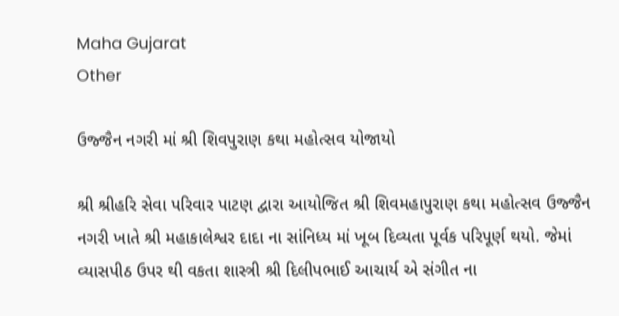Maha Gujarat
Other

ઉજ્જૈન નગરી માં શ્રી શિવપુરાણ કથા મહોત્સવ યોજાયો

શ્રી શ્રીહરિ સેવા પરિવાર પાટણ દ્વારા આયોજિત શ્રી શિવમહાપુરાણ કથા મહોત્સવ ઉજ્જૈન નગરી ખાતે શ્રી મહાકાલેશ્વર દાદા ના સાંનિધ્ય માં ખૂબ દિવ્યતા પૂર્વક પરિપૂર્ણ થયો. જેમાં વ્યાસપીઠ ઉપર થી વકતા શાસ્ત્રી શ્રી દિલીપભાઈ આચાર્ય એ સંગીત ના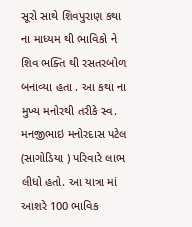સૂરો સાથે શિવપુરાણ કથા ના માધ્યમ થી ભાવિકો ને શિવ ભક્તિ થી રસતરબોળ બનાવ્યા હતા . આ કથા ના મુખ્ય મનોરથી તરીકે સ્વ. મનજીભાઇ મનોરદાસ પટેલ (સાગોડિયા ) પરિવારે લાભ લીધો હતો. આ યાત્રા માં આશરે 100 ભાવિક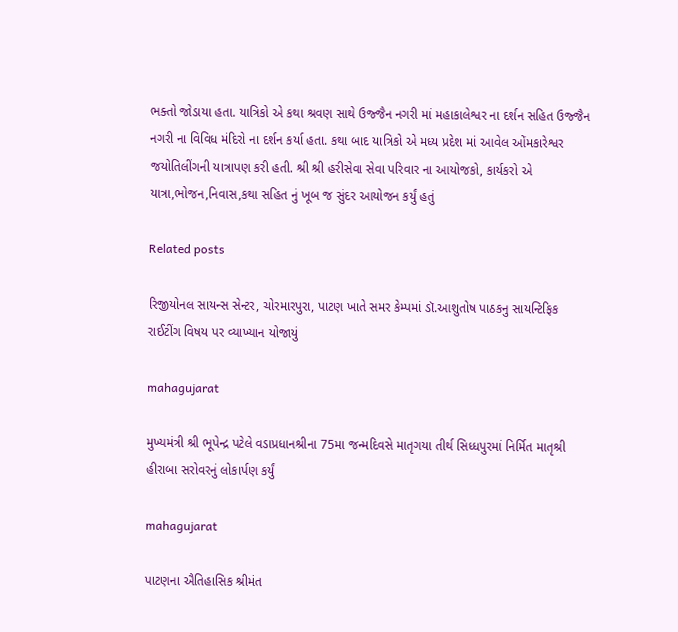ભક્તો જોડાયા હતા. યાત્રિકો એ કથા શ્રવણ સાથે ઉજ્જૈન નગરી માં મહાકાલેશ્વર ના દર્શન સહિત ઉજ્જૈન નગરી ના વિવિધ મંદિરો ના દર્શન કર્યા હતા. કથા બાદ યાત્રિકો એ મધ્ય પ્રદેશ માં આવેલ ઓંમકારેશ્વર જયોતિલીંગની યાત્રાપણ કરી હતી. શ્રી શ્રી હરીસેવા સેવા પરિવાર ના આયોજકો, કાર્યકરો એ યાત્રા,ભોજન,નિવાસ,કથા સહિત નું ખૂબ જ સુંદર આયોજન કર્યું હતું

Related posts

રિજીયોનલ સાયન્સ સેન્ટર, ચોરમારપુરા, પાટણ ખાતે સમર કેમ્પમાં ડૉ.આશુતોષ પાઠકનુ સાયન્ટિફિક રાઈટીંગ વિષય પર વ્યાખ્યાન યોજાયું

mahagujarat

મુખ્યમંત્રી શ્રી ભૂપેન્દ્ર પટેલે વડાપ્રધાનશ્રીના 75મા જન્મદિવસે માતૃગયા તીર્થ સિધ્ધપુરમાં નિર્મિત માતૃશ્રી હીરાબા સરોવરનું લોકાર્પણ કર્યું

mahagujarat

પાટણના ઐતિહાસિક શ્રીમંત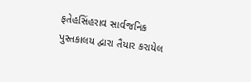ફતેહસિંહરાવ સાર્વજનિક પુસ્તકાલય દ્વારા તૈયાર કરાયેલ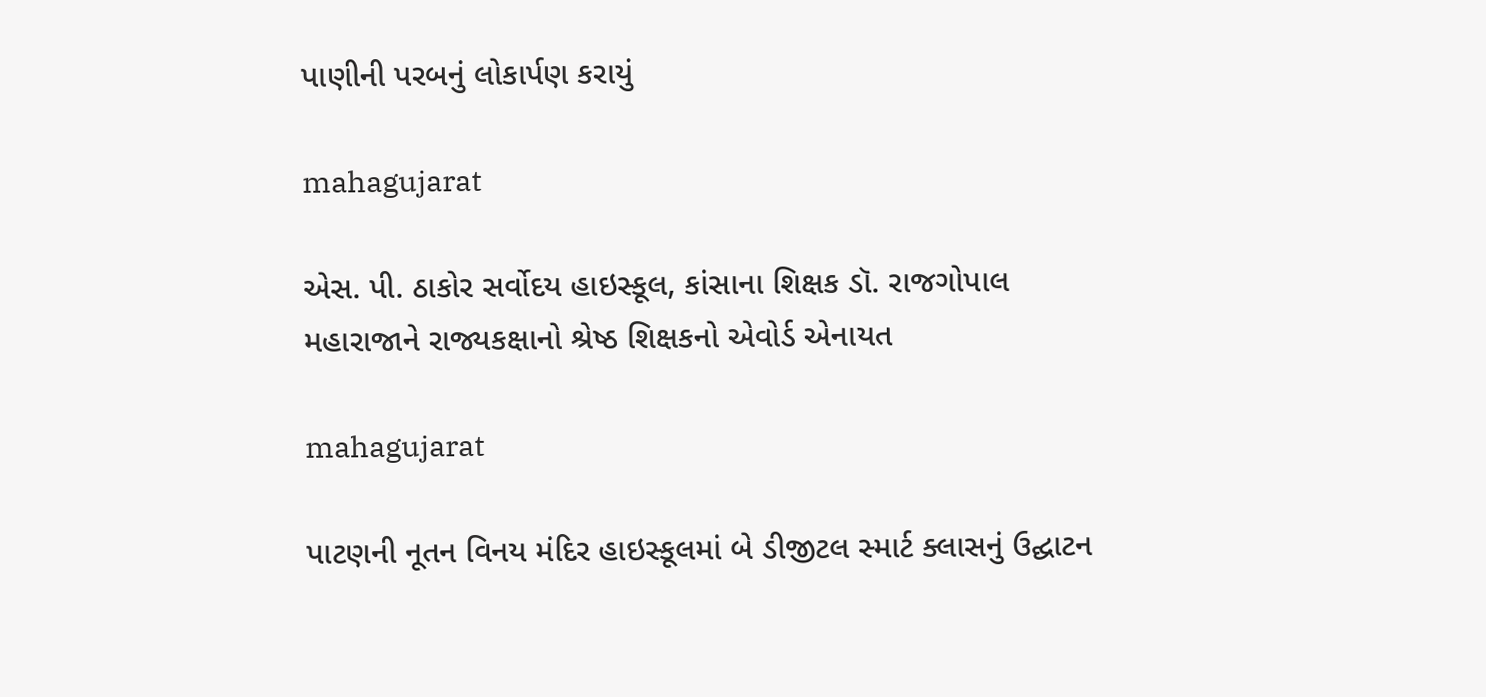પાણીની પરબનું લોકાર્પણ કરાયું

mahagujarat

એસ. પી. ઠાકોર સર્વોદય હાઇસ્કૂલ, કાંસાના શિક્ષક ડૉ. રાજગોપાલ મહારાજાને રાજ્યકક્ષાનો શ્રેષ્ઠ શિક્ષકનો એવોર્ડ એનાયત

mahagujarat

પાટણની નૂતન વિનય મંદિર હાઇસ્કૂલમાં બે ડીજીટલ સ્માર્ટ ક્લાસનું ઉદ્ઘાટન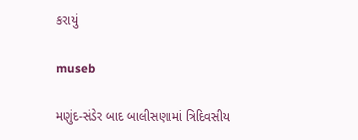કરાયું

museb

મણુંદ-સંડેર બાદ બાલીસણામાં ત્રિદિવસીય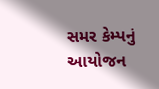સમર કેમ્પનું આયોજન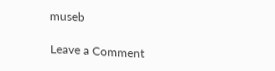museb

Leave a Comment